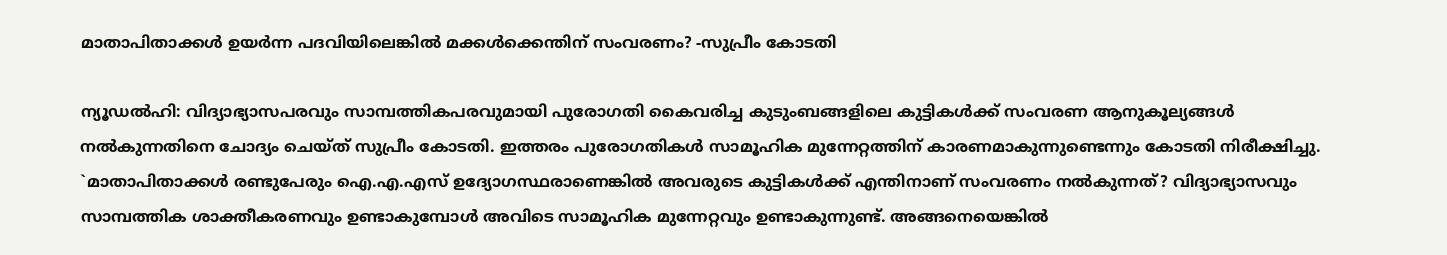മാതാപിതാക്കൾ ഉയർന്ന പദവിയിലെങ്കിൽ മക്കൾക്കെന്തിന് സംവരണം? -സുപ്രീം കോടതി

ന്യൂഡൽഹി: വിദ്യാഭ്യാസപരവും സാമ്പത്തികപരവുമായി പുരോഗതി കൈവരിച്ച കുടുംബങ്ങളിലെ കുട്ടികൾക്ക് സംവരണ ആനുകൂല്യങ്ങൾ നൽകുന്നതിനെ ചോദ്യം ചെയ്ത് സുപ്രീം കോടതി. ഇത്തരം പുരോഗതികൾ സാമൂഹിക മുന്നേറ്റത്തിന് കാരണമാകുന്നുണ്ടെന്നും കോടതി നിരീക്ഷിച്ചു. `മാതാപിതാക്കൾ രണ്ടുപേരും ഐ.എ.എസ് ഉദ്യോഗസ്ഥരാണെങ്കിൽ അവരുടെ കുട്ടികൾക്ക് എന്തിനാണ് സംവരണം നൽകുന്നത്? വിദ്യാഭ്യാസവും സാമ്പത്തിക ശാക്തീകരണവും ഉണ്ടാകുമ്പോൾ അവിടെ സാമൂഹിക മുന്നേറ്റവും ഉണ്ടാകുന്നുണ്ട്. അങ്ങനെയെങ്കിൽ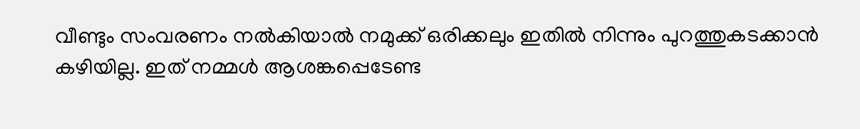വീണ്ടും സംവരണം നൽകിയാൽ നമുക്ക് ഒരിക്കലും ഇതിൽ നിന്നും പുറത്തുകടക്കാൻ കഴിയില്ല. ഇത് നമ്മൾ ആശങ്കപ്പെടേണ്ട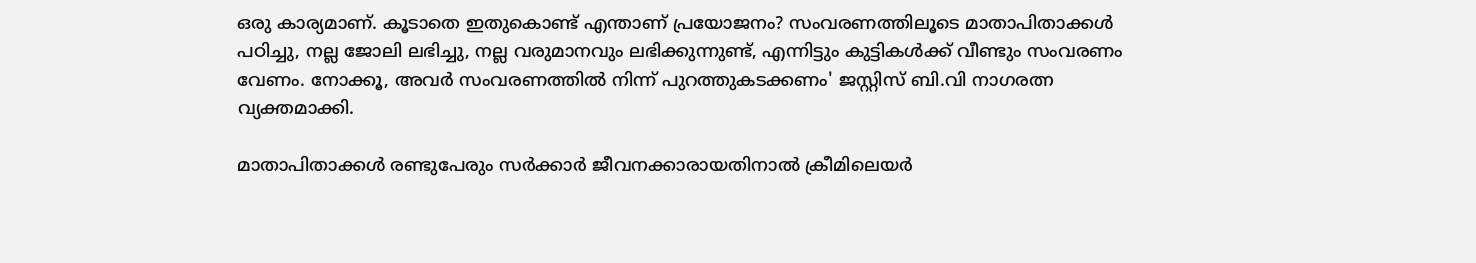ഒരു കാര്യമാണ്. കൂടാതെ ഇതുകൊണ്ട് എന്താണ് പ്രയോജനം? സംവരണത്തിലൂടെ മാതാപിതാക്കൾ പഠിച്ചു, നല്ല ജോലി ലഭിച്ചു, നല്ല വരുമാനവും ലഭിക്കുന്നുണ്ട്, എന്നിട്ടും കുട്ടികൾക്ക് വീണ്ടും സംവരണം വേണം. നോക്കൂ, അവർ സംവരണത്തിൽ നിന്ന് പുറത്തുകടക്കണം' ജസ്റ്റിസ് ബി.വി നാഗരത്ന വ്യക്തമാക്കി.

മാതാപിതാക്കൾ രണ്ടുപേരും സർക്കാർ ജീവനക്കാരായതിനാൽ ക്രീമിലെയർ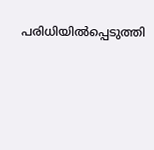പരിധിയിൽപ്പെടുത്തി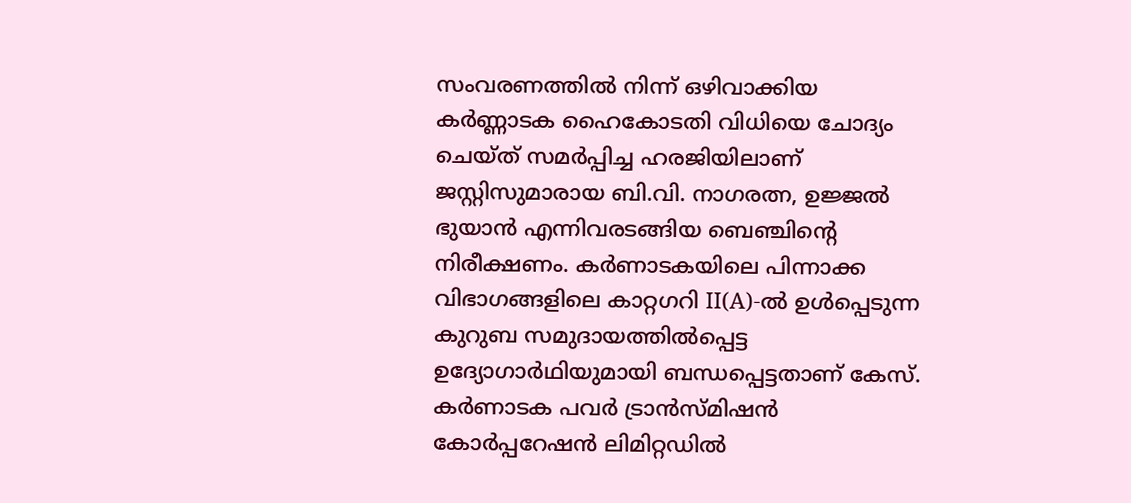സംവരണത്തിൽ നിന്ന് ഒഴിവാക്കിയ കർണ്ണാടക ഹൈകോടതി വിധിയെ ചോദ്യം ചെയ്ത് സമർപ്പിച്ച ഹരജിയിലാണ് ജസ്റ്റിസുമാരായ ബി.വി. നാഗരത്ന, ഉജ്ജൽ ഭുയാൻ എന്നിവരടങ്ങിയ ബെഞ്ചിന്റെ നിരീക്ഷണം. കർണാടകയിലെ പിന്നാക്ക വിഭാഗങ്ങളിലെ കാറ്റഗറി II(A)-ൽ ഉൾപ്പെടുന്ന കുറുബ സമുദായത്തിൽപ്പെട്ട ഉദ്യോഗാർഥിയുമായി ബന്ധപ്പെട്ടതാണ് കേസ്. കർണാടക പവർ ട്രാൻസ്മിഷൻ കോർപ്പറേഷൻ ലിമിറ്റഡിൽ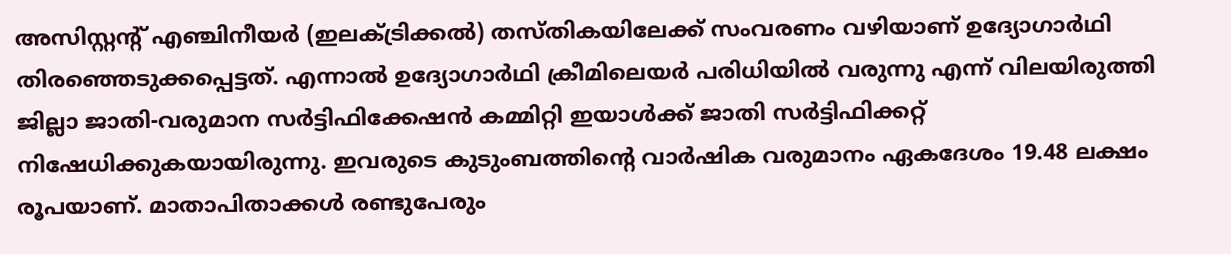അസിസ്റ്റന്റ് എഞ്ചിനീയർ (ഇലക്ട്രിക്കൽ) തസ്തികയിലേക്ക് സംവരണം വഴിയാണ് ഉദ്യോഗാർഥി തിരഞ്ഞെടുക്കപ്പെട്ടത്. എന്നാൽ ഉദ്യോഗാർഥി ക്രീമിലെയർ പരിധിയിൽ വരുന്നു എന്ന് വിലയിരുത്തി ജില്ലാ ജാതി-വരുമാന സർട്ടിഫിക്കേഷൻ കമ്മിറ്റി ഇയാൾക്ക് ജാതി സർട്ടിഫിക്കറ്റ് നിഷേധിക്കുകയായിരുന്നു. ഇവരുടെ കുടുംബത്തിന്റെ വാർഷിക വരുമാനം ഏകദേശം 19.48 ലക്ഷം രൂപയാണ്. മാതാപിതാക്കൾ രണ്ടുപേരും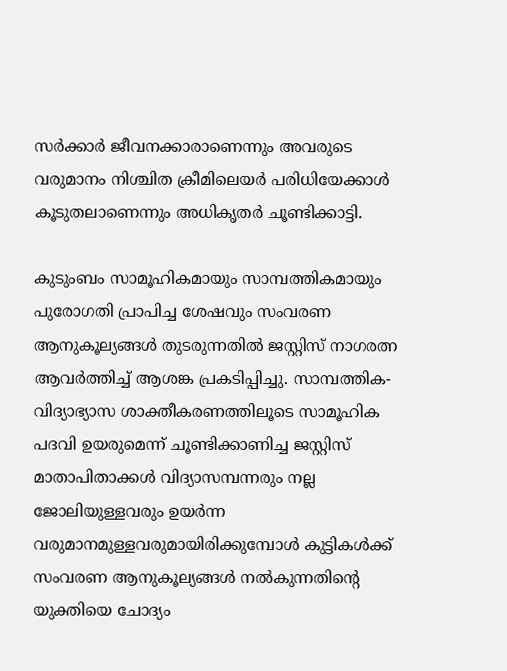സർക്കാർ ജീവനക്കാരാണെന്നും അവരുടെ വരുമാനം നിശ്ചിത ക്രീമിലെയർ പരിധിയേക്കാൾ കൂടുതലാണെന്നും അധികൃതർ ചൂണ്ടിക്കാട്ടി.

കുടുംബം സാമൂഹികമായും സാമ്പത്തികമായും പുരോഗതി പ്രാപിച്ച ശേഷവും സംവരണ ആനുകൂല്യങ്ങൾ തുടരുന്നതിൽ ജസ്റ്റിസ് നാഗരത്ന ആവർത്തിച്ച് ആശങ്ക പ്രകടിപ്പിച്ചു. സാമ്പത്തിക-വിദ്യാഭ്യാസ ശാക്തീകരണത്തിലൂടെ സാമൂഹിക പദവി ഉയരുമെന്ന് ചൂണ്ടിക്കാണിച്ച ജസ്റ്റിസ് മാതാപിതാക്കൾ വിദ്യാസമ്പന്നരും നല്ല ജോലിയുള്ളവരും ഉയർന്ന വരുമാനമുള്ളവരുമായിരിക്കുമ്പോൾ കുട്ടികൾക്ക് സംവരണ ആനുകൂല്യങ്ങൾ നൽകുന്നതിന്‍റെ യുക്തിയെ ചോദ്യം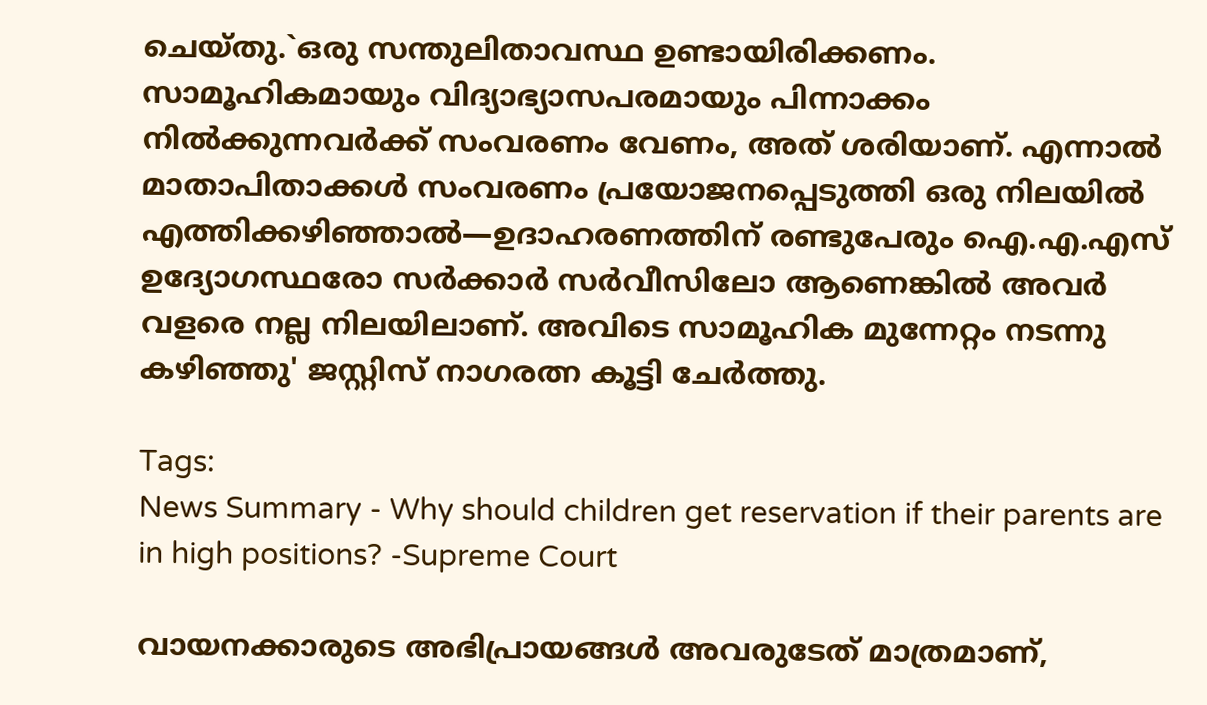ചെയ്തു.`ഒരു സന്തുലിതാവസ്ഥ ഉണ്ടായിരിക്കണം. സാമൂഹികമായും വിദ്യാഭ്യാസപരമായും പിന്നാക്കം നിൽക്കുന്നവർക്ക് സംവരണം വേണം, അത് ശരിയാണ്. എന്നാൽ മാതാപിതാക്കൾ സംവരണം പ്രയോജനപ്പെടുത്തി ഒരു നിലയിൽ എത്തിക്കഴിഞ്ഞാൽ—ഉദാഹരണത്തിന് രണ്ടുപേരും ഐ.എ.എസ് ഉദ്യോഗസ്ഥരോ സർക്കാർ സർവീസിലോ ആണെങ്കിൽ അവർ വളരെ നല്ല നിലയിലാണ്. അവിടെ സാമൂഹിക മുന്നേറ്റം നടന്നു കഴിഞ്ഞു' ജസ്റ്റിസ് നാഗരത്ന കൂട്ടി ചേർത്തു.

Tags:
News Summary - Why should children get reservation if their parents are in high positions? -Supreme Court

വായനക്കാരുടെ അഭിപ്രായങ്ങള്‍ അവരുടേത് മാത്രമാണ്,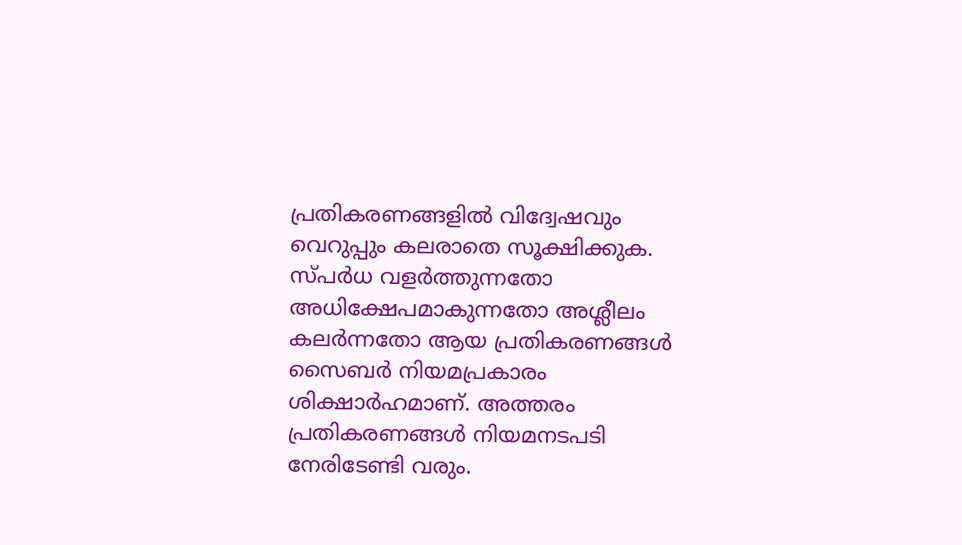പ്രതികരണങ്ങളിൽ വിദ്വേഷവും വെറുപ്പും കലരാതെ സൂക്ഷിക്കുക. സ്പർധ വളർത്തുന്നതോ അധിക്ഷേപമാകുന്നതോ അശ്ലീലം കലർന്നതോ ആയ പ്രതികരണങ്ങൾ സൈബർ നിയമപ്രകാരം ശിക്ഷാർഹമാണ്. അത്തരം പ്രതികരണങ്ങൾ നിയമനടപടി നേരിടേണ്ടി വരും.